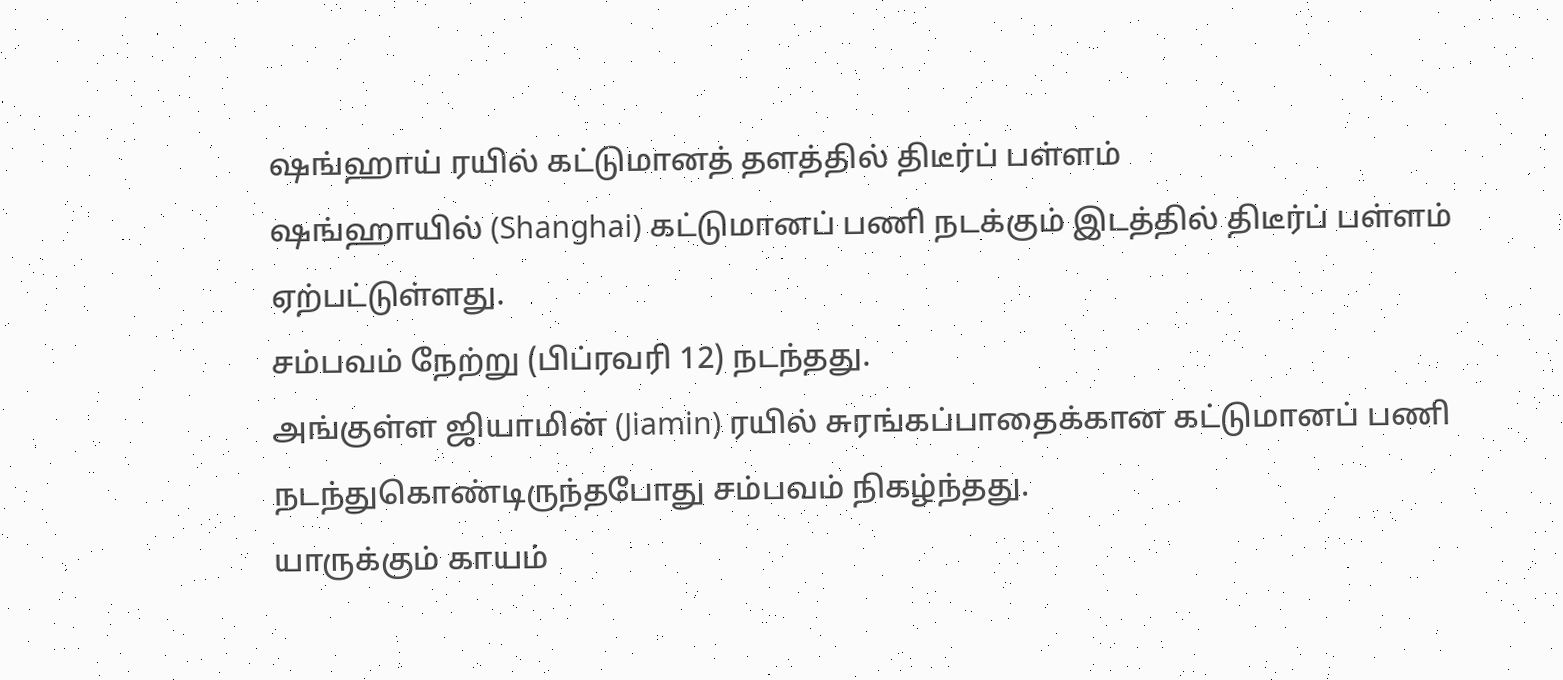ஷங்ஹாய் ரயில் கட்டுமானத் தளத்தில் திடீர்ப் பள்ளம்
ஷங்ஹாயில் (Shanghai) கட்டுமானப் பணி நடக்கும் இடத்தில் திடீர்ப் பள்ளம் ஏற்பட்டுள்ளது.
சம்பவம் நேற்று (பிப்ரவரி 12) நடந்தது.
அங்குள்ள ஜியாமின் (Jiamin) ரயில் சுரங்கப்பாதைக்கான கட்டுமானப் பணி நடந்துகொண்டிருந்தபோது சம்பவம் நிகழ்ந்தது.
யாருக்கும் காயம்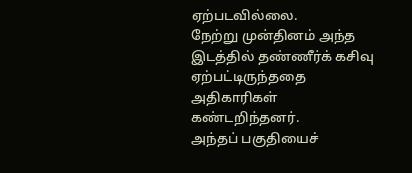ஏற்படவில்லை.
நேற்று முன்தினம் அந்த இடத்தில் தண்ணீர்க் கசிவு ஏற்பட்டிருந்ததை அதிகாரிகள் கண்டறிந்தனர்.
அந்தப் பகுதியைச்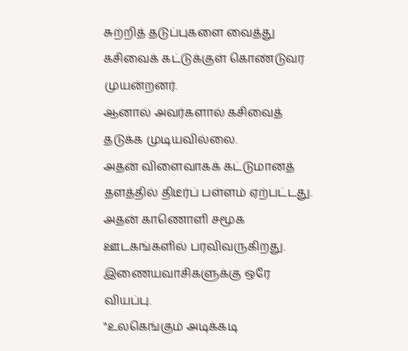சுற்றித் தடுப்புகளை வைத்து கசிவைக் கட்டுக்குள் கொண்டுவர முயன்றனர்.
ஆனால் அவர்களால் கசிவைத் தடுக்க முடியவில்லை.
அதன் விளைவாகக் கட்டுமானத் தளத்தில் திடீர்ப் பள்ளம் ஏற்பட்டது.
அதன் காணொளி சமூக ஊடகங்களில் பரவிவருகிறது.
இணையவாசிகளுக்கு ஒரே வியப்பு.
"உலகெங்கும் அடிக்கடி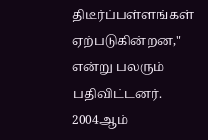திடீர்ப்பள்ளங்கள் ஏற்படுகின்றன," என்று பலரும் பதிவிட்டனர்.
2004ஆம்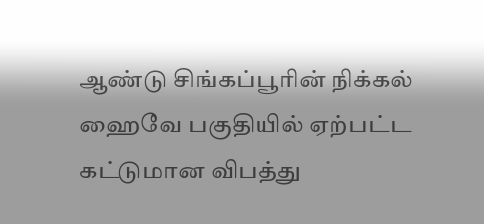ஆண்டு சிங்கப்பூரின் நிக்கல் ஹைவே பகுதியில் ஏற்பட்ட கட்டுமான விபத்து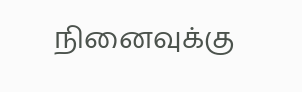நினைவுக்கு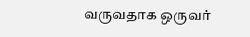வருவதாக ஒருவர்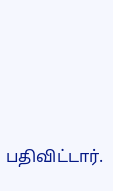பதிவிட்டார்.